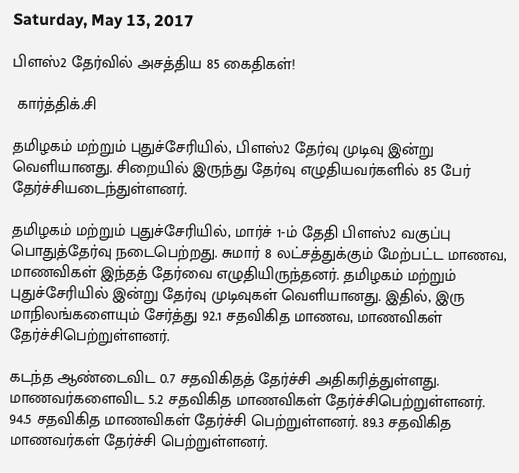Saturday, May 13, 2017

பிளஸ்2 தேர்வில் அசத்திய 85 கைதிகள்!

 கார்த்திக்.சி

தமிழகம் மற்றும் புதுச்சேரியில், பிளஸ்2 தேர்வு முடிவு இன்று வெளியானது. சிறையில் இருந்து தேர்வு எழுதியவர்களில் 85 பேர் தேர்ச்சியடைந்துள்ளனர்.

தமிழகம் மற்றும் புதுச்சேரியில், மார்ச் 1-ம் தேதி பிளஸ்2 வகுப்பு பொதுத்தேர்வு நடைபெற்றது. சுமார் 8 லட்சத்துக்கும் மேற்பட்ட மாணவ, மாணவிகள் இந்தத் தேர்வை எழுதியிருந்தனர். தமிழகம் மற்றும் புதுச்சேரியில் இன்று தேர்வு முடிவுகள் வெளியானது. இதில், இரு மாநிலங்களையும் சேர்த்து 92.1 சதவிகித மாணவ, மாணவிகள் தேர்ச்சிபெற்றுள்ளனர்.

கடந்த ஆண்டைவிட 0.7 சதவிகிதத் தேர்ச்சி அதிகரித்துள்ளது. மாணவர்களைவிட 5.2 சதவிகித மாணவிகள் தேர்ச்சிபெற்றுள்ளனர்.  94.5 சதவிகித மாணவிகள் தேர்ச்சி பெற்றுள்ளனர். 89.3 சதவிகித மாணவர்கள் தேர்ச்சி பெற்றுள்ளனர்.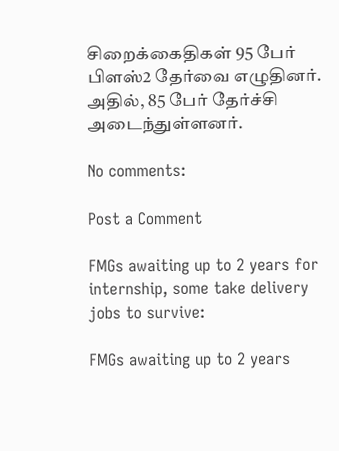சிறைக்கைதிகள் 95 பேர் பிளஸ்2 தேர்வை எழுதினர். அதில், 85 பேர் தேர்ச்சி அடைந்துள்ளனர்.

No comments:

Post a Comment

FMGs awaiting up to 2 years for internship, some take delivery jobs to survive:

FMGs awaiting up to 2 years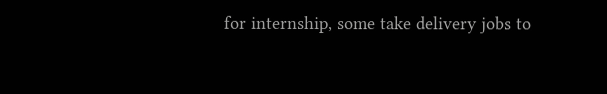for internship, some take delivery jobs to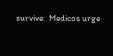survive:  Medicos urge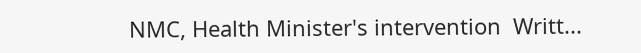NMC, Health Minister's intervention  Writt...